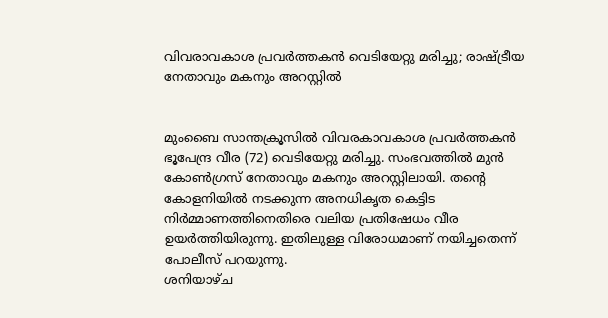വിവരാവകാശ പ്രവര്‍ത്തകന്‍ വെടിയേറ്റു മരിച്ചു; രാഷ്ട്രീയ നേതാവും മകനും അറസ്റ്റില്‍


മുംബൈ സാന്തക്രൂസില്‍ വിവരകാവകാശ പ്രവര്‍ത്തകന്‍ ഭൂപേന്ദ്ര വീര (72) വെടിയേറ്റു മരിച്ചു. സംഭവത്തില്‍ മുന്‍ കോണ്‍ഗ്രസ് നേതാവും മകനും അറസ്റ്റിലായി. തന്‍റെ കോളനിയില്‍ നടക്കുന്ന അനധികൃത കെട്ടിട നിര്‍മ്മാണത്തിനെതിരെ വലിയ പ്രതിഷേധം വീര ഉയര്‍ത്തിയിരുന്നു. ഇതിലുള്ള വിരോധമാണ് നയിച്ചതെന്ന് പോലീസ് പറയുന്നു.
ശനിയാഴ്ച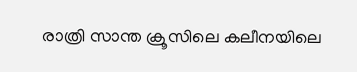രാത്രി സാന്ത ക്രൂസിലെ കലീനയിലെ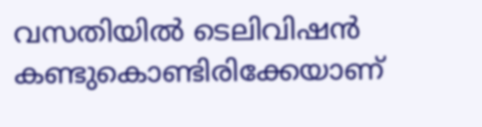വസതിയില്‍ ടെലിവിഷന്‍ കണ്ടുകൊണ്ടിരിക്കേയാണ്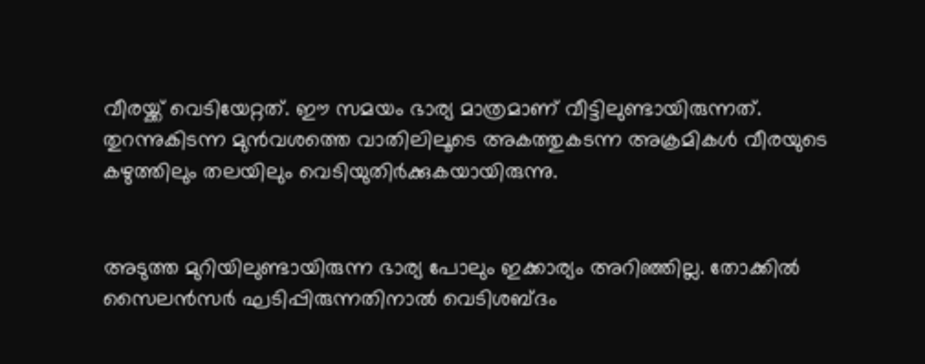വീരയ്ക്ക് വെടിയേറ്റത്. ഈ സമയം ഭാര്യ മാത്രമാണ് വീട്ടിലുണ്ടായിരുന്നത്. തുറന്നുകിടന്ന മുന്‍വശത്തെ വാതിലിലൂടെ അകത്തുകടന്ന അക്രമികള്‍ വീരയുടെ കഴുത്തിലും തലയിലും വെടിയുതിര്‍ക്കുകയായിരുന്നു.


അടുത്ത മുറിയിലുണ്ടായിരുന്ന ഭാര്യ പോലും ഇക്കാര്യം അറിഞ്ഞില്ല. തോക്കില്‍ സൈലന്‍സര്‍ ഘടിപ്പിരുന്നതിനാല്‍ വെടിശബ്ദം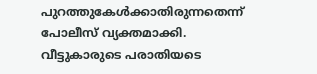പുറത്തുകേള്‍ക്കാതിരുന്നതെന്ന് പോലീസ് വ്യക്തമാക്കി.
വീട്ടുകാരുടെ പരാതിയടെ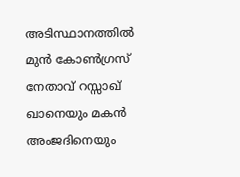അടിസ്ഥാനത്തില്‍ മുന്‍ കോണ്‍ഗ്രസ് നേതാവ് റസ്സാഖ് ഖാനെയും മകന്‍ അംജദിനെയും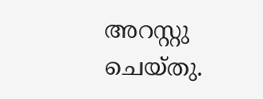അറസ്റ്റു ചെയ്തു.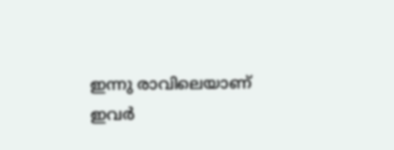ഇന്നു രാവിലെയാണ് ഇവര്‍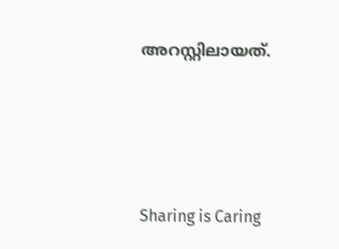അറസ്റ്റിലായത്.




Sharing is Caring